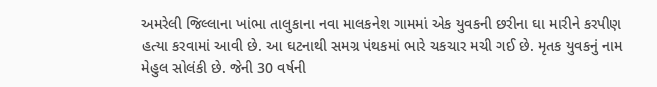અમરેલી જિલ્લાના ખાંભા તાલુકાના નવા માલકનેશ ગામમાં એક યુવકની છરીના ઘા મારીને કરપીણ હત્યા કરવામાં આવી છે. આ ઘટનાથી સમગ્ર પંથકમાં ભારે ચકચાર મચી ગઈ છે. મૃતક યુવકનું નામ મેહુલ સોલંકી છે. જેની 30 વર્ષની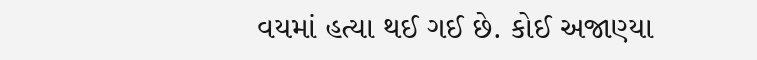વયમાં હત્યા થઈ ગઈ છે. કોઈ અજાણ્યા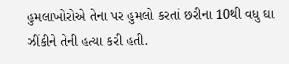હુમલાખોરોએ તેના પર હુમલો કરતાં છરીના 10થી વધુ ઘા ઝીંકીને તેની હત્યા કરી હતી.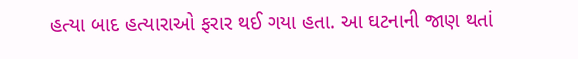હત્યા બાદ હત્યારાઓ ફરાર થઈ ગયા હતા. આ ઘટનાની જાણ થતાં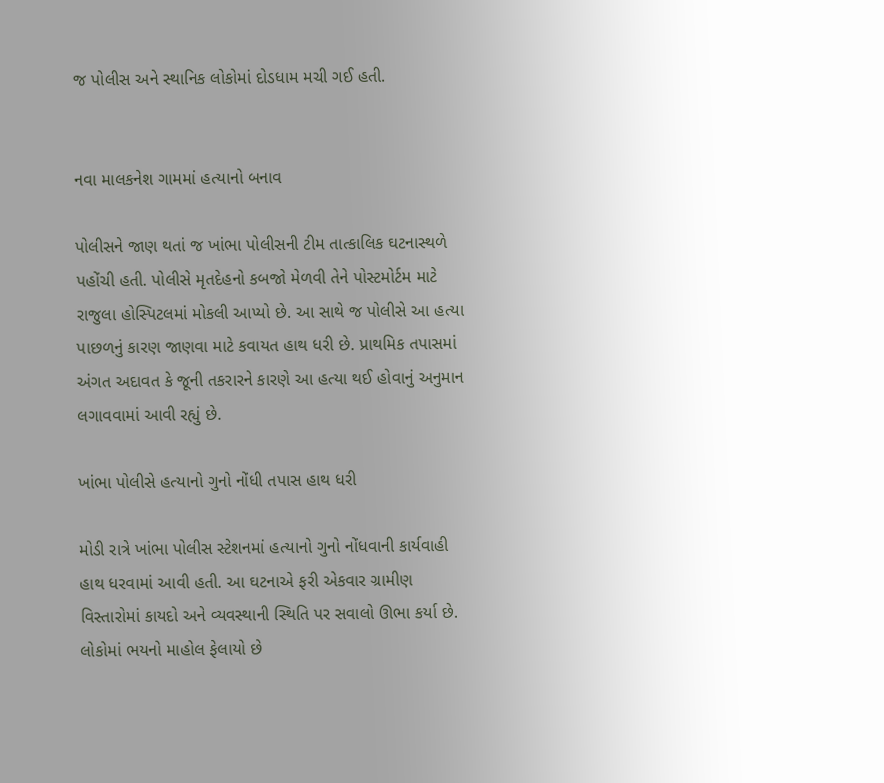જ પોલીસ અને સ્થાનિક લોકોમાં દોડધામ મચી ગઈ હતી.


નવા માલકનેશ ગામમાં હત્યાનો બનાવ

પોલીસને જાણ થતાં જ ખાંભા પોલીસની ટીમ તાત્કાલિક ઘટનાસ્થળે પહોંચી હતી. પોલીસે મૃતદેહનો કબજો મેળવી તેને પોસ્ટમોર્ટમ માટે રાજુલા હોસ્પિટલમાં મોકલી આપ્યો છે. આ સાથે જ પોલીસે આ હત્યા પાછળનું કારણ જાણવા માટે કવાયત હાથ ધરી છે. પ્રાથમિક તપાસમાં અંગત અદાવત કે જૂની તકરારને કારણે આ હત્યા થઈ હોવાનું અનુમાન લગાવવામાં આવી રહ્યું છે.

ખાંભા પોલીસે હત્યાનો ગુનો નોંધી તપાસ હાથ ધરી

મોડી રાત્રે ખાંભા પોલીસ સ્ટેશનમાં હત્યાનો ગુનો નોંધવાની કાર્યવાહી હાથ ધરવામાં આવી હતી. આ ઘટનાએ ફરી એકવાર ગ્રામીણ વિસ્તારોમાં કાયદો અને વ્યવસ્થાની સ્થિતિ પર સવાલો ઊભા કર્યા છે. લોકોમાં ભયનો માહોલ ફેલાયો છે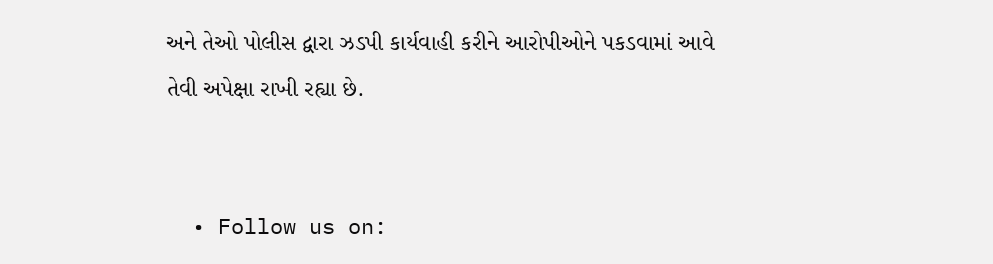અને તેઓ પોલીસ દ્વારા ઝડપી કાર્યવાહી કરીને આરોપીઓને પકડવામાં આવે તેવી અપેક્ષા રાખી રહ્યા છે.


  • Follow us on: